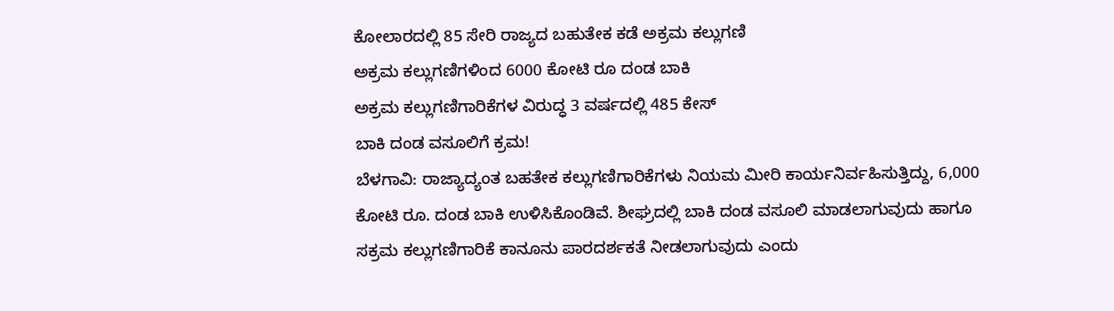ಕೋಲಾರದಲ್ಲಿ 85 ಸೇರಿ ರಾಜ್ಯದ ಬಹುತೇಕ ಕಡೆ ಅಕ್ರಮ ಕಲ್ಲುಗಣಿ
ಅಕ್ರಮ ಕಲ್ಲುಗಣಿಗಳಿಂದ 6000 ಕೋಟಿ ರೂ ದಂಡ ಬಾಕಿ
ಅಕ್ರಮ ಕಲ್ಲುಗಣಿಗಾರಿಕೆಗಳ ವಿರುದ್ಧ 3 ವರ್ಷದಲ್ಲಿ 485 ಕೇಸ್
ಬಾಕಿ ದಂಡ ವಸೂಲಿಗೆ ಕ್ರಮ!
ಬೆಳಗಾವಿ: ರಾಜ್ಯಾದ್ಯಂತ ಬಹತೇಕ ಕಲ್ಲುಗಣಿಗಾರಿಕೆಗಳು ನಿಯಮ ಮೀರಿ ಕಾರ್ಯನಿರ್ವಹಿಸುತ್ತಿದ್ದು, 6,000 ಕೋಟಿ ರೂ. ದಂಡ ಬಾಕಿ ಉಳಿಸಿಕೊಂಡಿವೆ. ಶೀಘ್ರದಲ್ಲಿ ಬಾಕಿ ದಂಡ ವಸೂಲಿ ಮಾಡಲಾಗುವುದು ಹಾಗೂ ಸಕ್ರಮ ಕಲ್ಲುಗಣಿಗಾರಿಕೆ ಕಾನೂನು ಪಾರದರ್ಶಕತೆ ನೀಡಲಾಗುವುದು ಎಂದು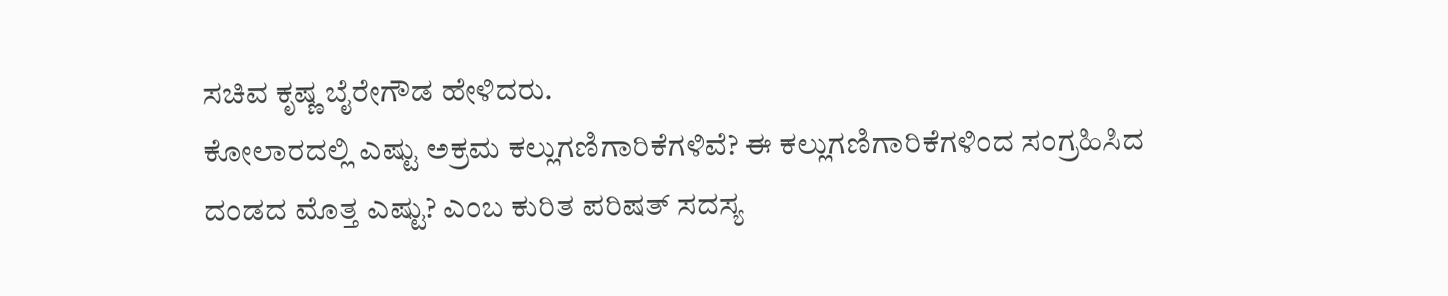ಸಚಿವ ಕೃಷ್ಣ ಬೈರೇಗೌಡ ಹೇಳಿದರು.
ಕೋಲಾರದಲ್ಲಿ ಎಷ್ಟು ಅಕ್ರಮ ಕಲ್ಲುಗಣಿಗಾರಿಕೆಗಳಿವೆ? ಈ ಕಲ್ಲುಗಣಿಗಾರಿಕೆಗಳಿಂದ ಸಂಗ್ರಹಿಸಿದ ದಂಡದ ಮೊತ್ತ ಎಷ್ಟು? ಎಂಬ ಕುರಿತ ಪರಿಷತ್ ಸದಸ್ಯ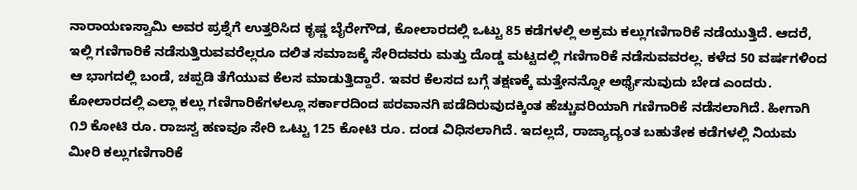ನಾರಾಯಣಸ್ವಾಮಿ ಅವರ ಪ್ರಶ್ನೆಗೆ ಉತ್ತರಿಸಿದ ಕೃಷ್ಣ ಬೈರೇಗೌಡ, ಕೋಲಾರದಲ್ಲಿ ಒಟ್ಟು 85 ಕಡೆಗಳಲ್ಲಿ ಅಕ್ರಮ ಕಲ್ಲುಗಣಿಗಾರಿಕೆ ನಡೆಯುತ್ತಿದೆ. ಆದರೆ, ಇಲ್ಲಿ ಗಣಿಗಾರಿಕೆ ನಡೆಸುತ್ತಿರುವವರೆಲ್ಲರೂ ದಲಿತ ಸಮಾಜಕ್ಕೆ ಸೇರಿದವರು ಮತ್ತು ದೊಡ್ಡ ಮಟ್ಟದಲ್ಲಿ ಗಣಿಗಾರಿಕೆ ನಡೆಸುವವರಲ್ಲ. ಕಳೆದ 50 ವರ್ಷಗಳಿಂದ ಆ ಭಾಗದಲ್ಲಿ ಬಂಡೆ, ಚಪ್ಪಡಿ ತೆಗೆಯುವ ಕೆಲಸ ಮಾಡುತ್ತಿದ್ದಾರೆ. ಇವರ ಕೆಲಸದ ಬಗ್ಗೆ ತಕ್ಷಣಕ್ಕೆ ಮತ್ತೇನನ್ನೋ ಅರ್ಥೈಸುವುದು ಬೇಡ ಎಂದರು.
ಕೋಲಾರದಲ್ಲಿ ಎಲ್ಲಾ ಕಲ್ಲು ಗಣಿಗಾರಿಕೆಗಳಲ್ಲೂ ಸರ್ಕಾರದಿಂದ ಪರವಾನಗಿ ಪಡೆದಿರುವುದಕ್ಕಿಂತ ಹೆಚ್ಚುವರಿಯಾಗಿ ಗಣಿಗಾರಿಕೆ ನಡೆಸಲಾಗಿದೆ. ಹೀಗಾಗಿ ೧೨ ಕೋಟಿ ರೂ. ರಾಜಸ್ವ ಹಣವೂ ಸೇರಿ ಒಟ್ಟು 125 ಕೋಟಿ ರೂ. ದಂಡ ವಿಧಿಸಲಾಗಿದೆ. ಇದಲ್ಲದೆ, ರಾಜ್ಯಾದ್ಯಂತ ಬಹುತೇಕ ಕಡೆಗಳಲ್ಲಿ ನಿಯಮ ಮೀರಿ ಕಲ್ಲುಗಣಿಗಾರಿಕೆ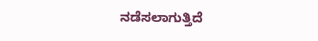ನಡೆಸಲಾಗುತ್ತಿದೆ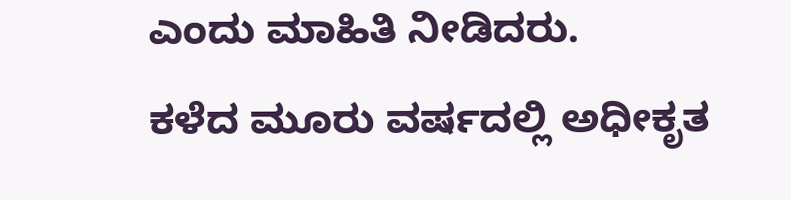ಎಂದು ಮಾಹಿತಿ ನೀಡಿದರು.
ಕಳೆದ ಮೂರು ವರ್ಷದಲ್ಲಿ ಅಧೀಕೃತ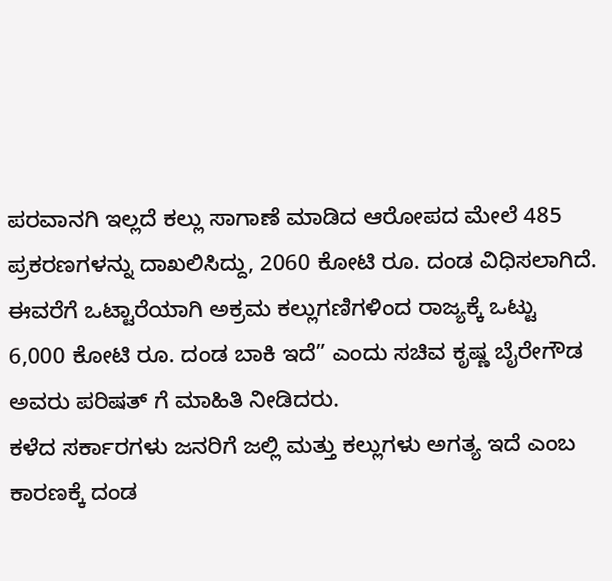ಪರವಾನಗಿ ಇಲ್ಲದೆ ಕಲ್ಲು ಸಾಗಾಣೆ ಮಾಡಿದ ಆರೋಪದ ಮೇಲೆ 485 ಪ್ರಕರಣಗಳನ್ನು ದಾಖಲಿಸಿದ್ದು, 2060 ಕೋಟಿ ರೂ. ದಂಡ ವಿಧಿಸಲಾಗಿದೆ. ಈವರೆಗೆ ಒಟ್ಟಾರೆಯಾಗಿ ಅಕ್ರಮ ಕಲ್ಲುಗಣಿಗಳಿಂದ ರಾಜ್ಯಕ್ಕೆ ಒಟ್ಟು 6,000 ಕೋಟಿ ರೂ. ದಂಡ ಬಾಕಿ ಇದೆ” ಎಂದು ಸಚಿವ ಕೃಷ್ಣ ಬೈರೇಗೌಡ ಅವರು ಪರಿಷತ್ ಗೆ ಮಾಹಿತಿ ನೀಡಿದರು.
ಕಳೆದ ಸರ್ಕಾರಗಳು ಜನರಿಗೆ ಜಲ್ಲಿ ಮತ್ತು ಕಲ್ಲುಗಳು ಅಗತ್ಯ ಇದೆ ಎಂಬ ಕಾರಣಕ್ಕೆ ದಂಡ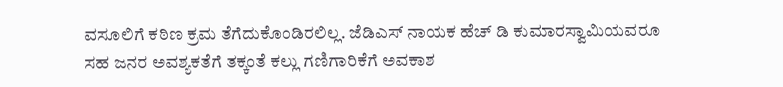ವಸೂಲಿಗೆ ಕಠಿಣ ಕ್ರಮ ತೆಗೆದುಕೊಂಡಿರಲಿಲ್ಲ. ಜೆಡಿಎಸ್ ನಾಯಕ ಹೆಚ್ ಡಿ ಕುಮಾರಸ್ವಾಮಿಯವರೂ ಸಹ ಜನರ ಅವಶ್ಯಕತೆಗೆ ತಕ್ಕಂತೆ ಕಲ್ಲು ಗಣಿಗಾರಿಕೆಗೆ ಅವಕಾಶ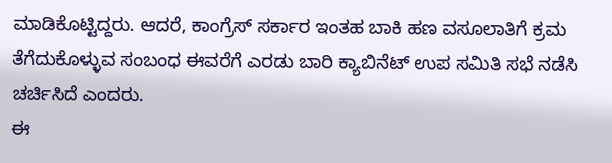ಮಾಡಿಕೊಟ್ಟಿದ್ದರು. ಆದರೆ, ಕಾಂಗ್ರೆಸ್ ಸರ್ಕಾರ ಇಂತಹ ಬಾಕಿ ಹಣ ವಸೂಲಾತಿಗೆ ಕ್ರಮ ತೆಗೆದುಕೊಳ್ಳುವ ಸಂಬಂಧ ಈವರೆಗೆ ಎರಡು ಬಾರಿ ಕ್ಯಾಬಿನೆಟ್ ಉಪ ಸಮಿತಿ ಸಭೆ ನಡೆಸಿ ಚರ್ಚಿಸಿದೆ ಎಂದರು.
ಈ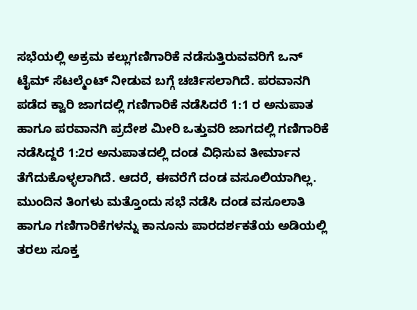ಸಭೆಯಲ್ಲಿ ಅಕ್ರಮ ಕಲ್ಲುಗಣಿಗಾರಿಕೆ ನಡೆಸುತ್ತಿರುವವರಿಗೆ ಒನ್ ಟೈಮ್ ಸೆಟಲ್ಮೆಂಟ್ ನೀಡುವ ಬಗ್ಗೆ ಚರ್ಚಿಸಲಾಗಿದೆ. ಪರವಾನಗಿ ಪಡೆದ ಕ್ವಾರಿ ಜಾಗದಲ್ಲಿ ಗಣಿಗಾರಿಕೆ ನಡೆಸಿದರೆ 1:1 ರ ಅನುಪಾತ ಹಾಗೂ ಪರವಾನಗಿ ಪ್ರದೇಶ ಮೀರಿ ಒತ್ತುವರಿ ಜಾಗದಲ್ಲಿ ಗಣಿಗಾರಿಕೆ ನಡೆಸಿದ್ದರೆ 1:2ರ ಅನುಪಾತದಲ್ಲಿ ದಂಡ ವಿಧಿಸುವ ತೀರ್ಮಾನ ತೆಗೆದುಕೊಳ್ಳಲಾಗಿದೆ. ಆದರೆ, ಈವರೆಗೆ ದಂಡ ವಸೂಲಿಯಾಗಿಲ್ಲ. ಮುಂದಿನ ತಿಂಗಳು ಮತ್ತೊಂದು ಸಭೆ ನಡೆಸಿ ದಂಡ ವಸೂಲಾತಿ ಹಾಗೂ ಗಣಿಗಾರಿಕೆಗಳನ್ನು ಕಾನೂನು ಪಾರದರ್ಶಕತೆಯ ಅಡಿಯಲ್ಲಿ ತರಲು ಸೂಕ್ತ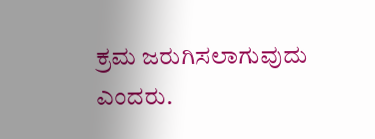ಕ್ರಮ ಜರುಗಿಸಲಾಗುವುದು ಎಂದರು.